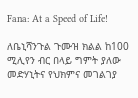Fana: At a Speed of Life!

ለቤኒሻንጉል ጉሙዝ ክልል ከ100 ሚሊየን ብር በላይ ግምት ያለው መድሃኒትና የህክምና መገልገያ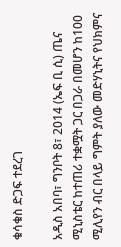ቁሳቁስ ድጋፍ ተደረገ

አዲስ አበባ፣ ግንቦት 8፣ 2014 (ኤፍ ቢ ሲ) ጤና ሚኒስቴር ከተጠሪ ተቋሟት ጋር በጋራ በመሆን ከ100 ሚሊየን ብር በላይ ግምት ያለው መድሃኒትና የህክምና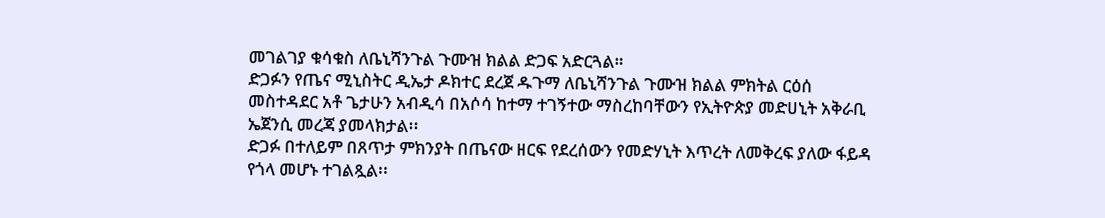መገልገያ ቁሳቁስ ለቤኒሻንጉል ጉሙዝ ክልል ድጋፍ አድርጓል።
ድጋፉን የጤና ሚኒስትር ዲኤታ ዶክተር ደረጀ ዱጉማ ለቤኒሻንጉል ጉሙዝ ክልል ምክትል ርዕሰ መስተዳደር አቶ ጌታሁን አብዲሳ በአሶሳ ከተማ ተገኝተው ማስረከባቸውን የኢትዮጵያ መድሀኒት አቅራቢ ኤጀንሲ መረጃ ያመላክታል፡፡
ድጋፉ በተለይም በጸጥታ ምክንያት በጤናው ዘርፍ የደረሰውን የመድሃኒት እጥረት ለመቅረፍ ያለው ፋይዳ የጎላ መሆኑ ተገልጿል፡፡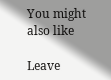You might also like

Leave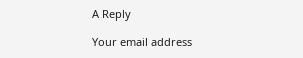A Reply

Your email address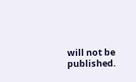will not be published.